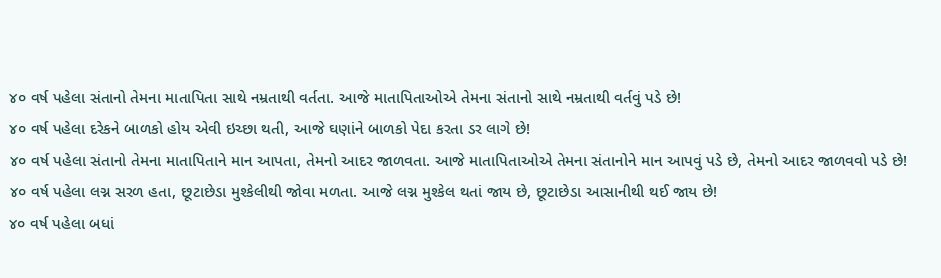૪૦ વર્ષ પહેલા સંતાનો તેમના માતાપિતા સાથે નમ્રતાથી વર્તતા. આજે માતાપિતાઓએ તેમના સંતાનો સાથે નમ્રતાથી વર્તવું પડે છે!
૪૦ વર્ષ પહેલા દરેકને બાળકો હોય એવી ઇચ્છા થતી, આજે ઘણાંને બાળકો પેદા કરતા ડર લાગે છે!
૪૦ વર્ષ પહેલા સંતાનો તેમના માતાપિતાને માન આપતા, તેમનો આદર જાળવતા. આજે માતાપિતાઓએ તેમના સંતાનોને માન આપવું પડે છે, તેમનો આદર જાળવવો પડે છે!
૪૦ વર્ષ પહેલા લગ્ન સરળ હતા, છૂટાછેડા મુશ્કેલીથી જોવા મળતા. આજે લગ્ન મુશ્કેલ થતાં જાય છે, છૂટાછેડા આસાનીથી થઈ જાય છે!
૪૦ વર્ષ પહેલા બધાં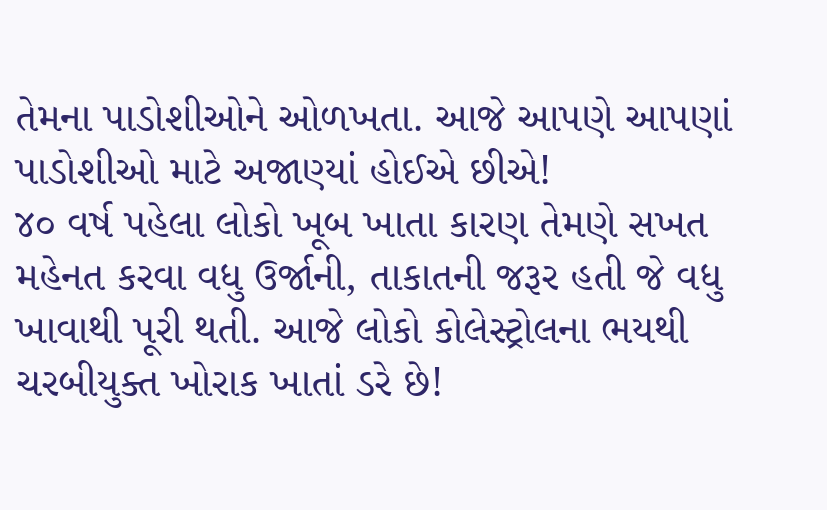તેમના પાડોશીઓને ઓળખતા. આજે આપણે આપણાં પાડોશીઓ માટે અજાણ્યાં હોઈએ છીએ!
૪૦ વર્ષ પહેલા લોકો ખૂબ ખાતા કારણ તેમણે સખત મહેનત કરવા વધુ ઉર્જાની, તાકાતની જરૂર હતી જે વધુ ખાવાથી પૂરી થતી. આજે લોકો કોલેસ્ટ્રોલના ભયથી ચરબીયુક્ત ખોરાક ખાતાં ડરે છે!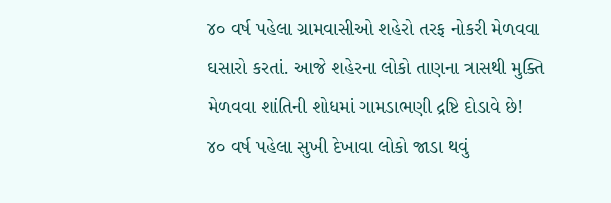૪૦ વર્ષ પહેલા ગ્રામવાસીઓ શહેરો તરફ નોકરી મેળવવા ઘસારો કરતાં. આજે શહેરના લોકો તાણના ત્રાસથી મુક્તિ મેળવવા શાંતિની શોધમાં ગામડાભણી દ્રષ્ટિ દોડાવે છે!
૪૦ વર્ષ પહેલા સુખી દેખાવા લોકો જાડા થવું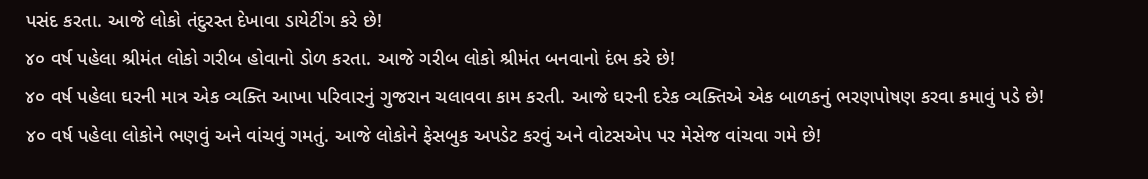પસંદ કરતા. આજે લોકો તંદુરસ્ત દેખાવા ડાયેટીંગ કરે છે!
૪૦ વર્ષ પહેલા શ્રીમંત લોકો ગરીબ હોવાનો ડોળ કરતા. આજે ગરીબ લોકો શ્રીમંત બનવાનો દંભ કરે છે!
૪૦ વર્ષ પહેલા ઘરની માત્ર એક વ્યક્તિ આખા પરિવારનું ગુજરાન ચલાવવા કામ કરતી. આજે ઘરની દરેક વ્યક્તિએ એક બાળકનું ભરણપોષણ કરવા કમાવું પડે છે!
૪૦ વર્ષ પહેલા લોકોને ભણવું અને વાંચવું ગમતું. આજે લોકોને ફેસબુક અપડેટ કરવું અને વોટસએપ પર મેસેજ વાંચવા ગમે છે!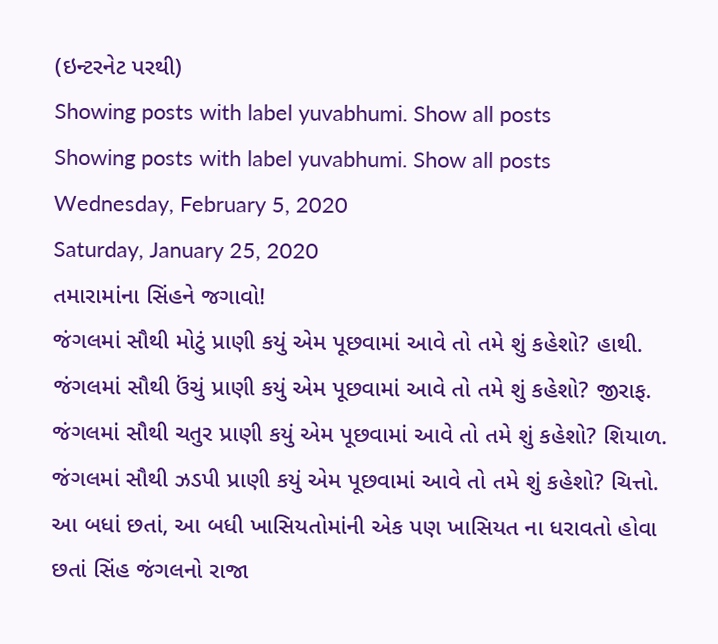(ઇન્ટરનેટ પરથી)
Showing posts with label yuvabhumi. Show all posts
Showing posts with label yuvabhumi. Show all posts
Wednesday, February 5, 2020
Saturday, January 25, 2020
તમારામાંના સિંહને જગાવો!
જંગલમાં સૌથી મોટું પ્રાણી કયું એમ પૂછવામાં આવે તો તમે શું કહેશો? હાથી.
જંગલમાં સૌથી ઉંચું પ્રાણી કયું એમ પૂછવામાં આવે તો તમે શું કહેશો? જીરાફ.
જંગલમાં સૌથી ચતુર પ્રાણી કયું એમ પૂછવામાં આવે તો તમે શું કહેશો? શિયાળ.
જંગલમાં સૌથી ઝડપી પ્રાણી કયું એમ પૂછવામાં આવે તો તમે શું કહેશો? ચિત્તો.
આ બધાં છતાં, આ બધી ખાસિયતોમાંની એક પણ ખાસિયત ના ધરાવતો હોવા છતાં સિંહ જંગલનો રાજા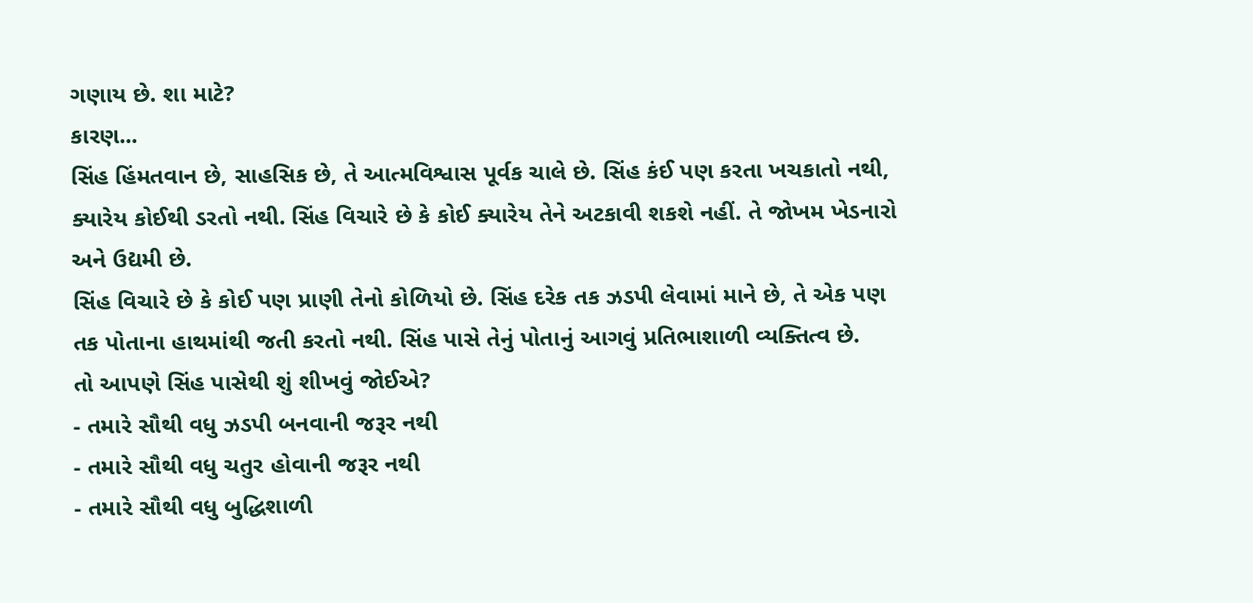ગણાય છે. શા માટે?
કારણ...
સિંહ હિંમતવાન છે, સાહસિક છે, તે આત્મવિશ્વાસ પૂર્વક ચાલે છે. સિંહ કંઈ પણ કરતા ખચકાતો નથી, ક્યારેય કોઈથી ડરતો નથી. સિંહ વિચારે છે કે કોઈ ક્યારેય તેને અટકાવી શકશે નહીં. તે જોખમ ખેડનારો અને ઉદ્યમી છે.
સિંહ વિચારે છે કે કોઈ પણ પ્રાણી તેનો કોળિયો છે. સિંહ દરેક તક ઝડપી લેવામાં માને છે, તે એક પણ તક પોતાના હાથમાંથી જતી કરતો નથી. સિંહ પાસે તેનું પોતાનું આગવું પ્રતિભાશાળી વ્યક્તિત્વ છે.
તો આપણે સિંહ પાસેથી શું શીખવું જોઈએ?
- તમારે સૌથી વધુ ઝડપી બનવાની જરૂર નથી
- તમારે સૌથી વધુ ચતુર હોવાની જરૂર નથી
- તમારે સૌથી વધુ બુદ્ધિશાળી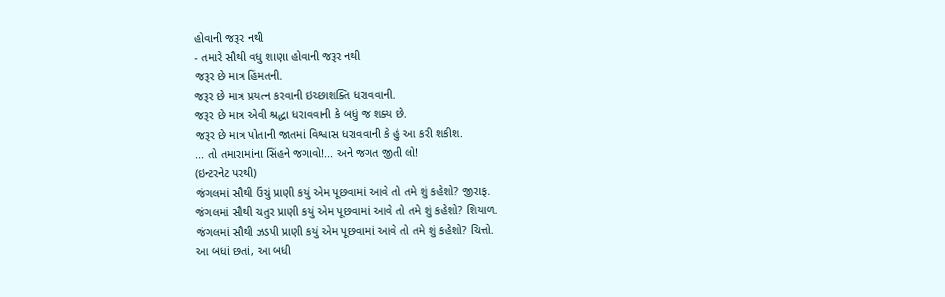હોવાની જરૂર નથી
- તમારે સૌથી વધુ શાણા હોવાની જરૂર નથી
જરૂર છે માત્ર હિંમતની.
જરૂર છે માત્ર પ્રયત્ન કરવાની ઇચ્છાશક્તિ ધરાવવાની.
જરૂર છે માત્ર એવી શ્રદ્ધા ધરાવવાની કે બધું જ શક્ય છે.
જરૂર છે માત્ર પોતાની જાતમાં વિશ્વાસ ધરાવવાની કે હું આ કરી શકીશ.
... તો તમારામાંના સિંહને જગાવો!... અને જગત જીતી લો!
(ઇન્ટરનેટ પરથી)
જંગલમાં સૌથી ઉંચું પ્રાણી કયું એમ પૂછવામાં આવે તો તમે શું કહેશો? જીરાફ.
જંગલમાં સૌથી ચતુર પ્રાણી કયું એમ પૂછવામાં આવે તો તમે શું કહેશો? શિયાળ.
જંગલમાં સૌથી ઝડપી પ્રાણી કયું એમ પૂછવામાં આવે તો તમે શું કહેશો? ચિત્તો.
આ બધાં છતાં, આ બધી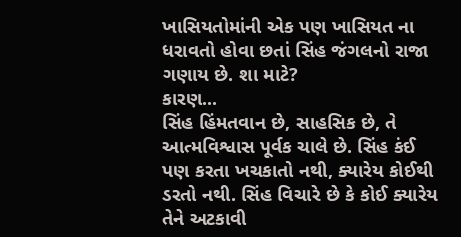ખાસિયતોમાંની એક પણ ખાસિયત ના ધરાવતો હોવા છતાં સિંહ જંગલનો રાજા ગણાય છે. શા માટે?
કારણ...
સિંહ હિંમતવાન છે, સાહસિક છે, તે આત્મવિશ્વાસ પૂર્વક ચાલે છે. સિંહ કંઈ પણ કરતા ખચકાતો નથી, ક્યારેય કોઈથી ડરતો નથી. સિંહ વિચારે છે કે કોઈ ક્યારેય તેને અટકાવી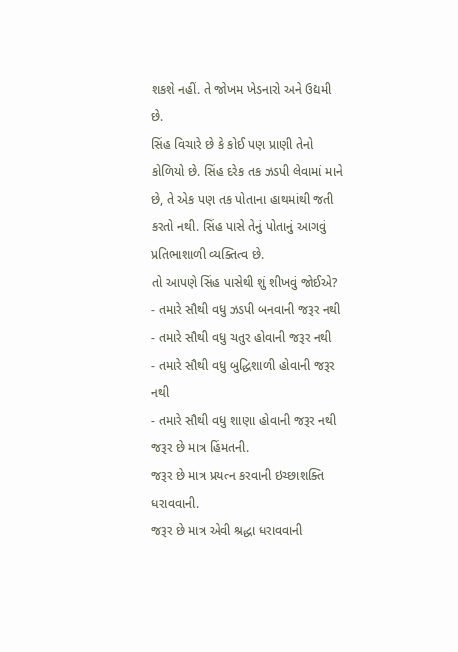શકશે નહીં. તે જોખમ ખેડનારો અને ઉદ્યમી છે.
સિંહ વિચારે છે કે કોઈ પણ પ્રાણી તેનો કોળિયો છે. સિંહ દરેક તક ઝડપી લેવામાં માને છે, તે એક પણ તક પોતાના હાથમાંથી જતી કરતો નથી. સિંહ પાસે તેનું પોતાનું આગવું પ્રતિભાશાળી વ્યક્તિત્વ છે.
તો આપણે સિંહ પાસેથી શું શીખવું જોઈએ?
- તમારે સૌથી વધુ ઝડપી બનવાની જરૂર નથી
- તમારે સૌથી વધુ ચતુર હોવાની જરૂર નથી
- તમારે સૌથી વધુ બુદ્ધિશાળી હોવાની જરૂર નથી
- તમારે સૌથી વધુ શાણા હોવાની જરૂર નથી
જરૂર છે માત્ર હિંમતની.
જરૂર છે માત્ર પ્રયત્ન કરવાની ઇચ્છાશક્તિ ધરાવવાની.
જરૂર છે માત્ર એવી શ્રદ્ધા ધરાવવાની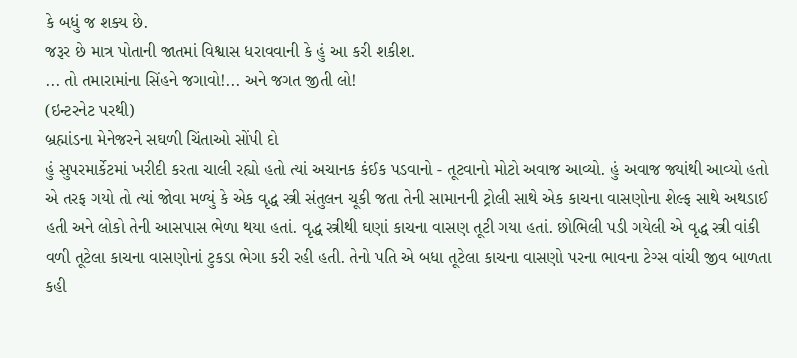કે બધું જ શક્ય છે.
જરૂર છે માત્ર પોતાની જાતમાં વિશ્વાસ ધરાવવાની કે હું આ કરી શકીશ.
... તો તમારામાંના સિંહને જગાવો!... અને જગત જીતી લો!
(ઇન્ટરનેટ પરથી)
બ્રહ્માંડના મેનેજરને સઘળી ચિંતાઓ સોંપી દો
હું સુપરમાર્કેટમાં ખરીદી કરતા ચાલી રહ્યો હતો ત્યાં અચાનક કંઈક પડવાનો - તૂટવાનો મોટો અવાજ આવ્યો. હું અવાજ જ્યાંથી આવ્યો હતો એ તરફ ગયો તો ત્યાં જોવા મળ્યું કે એક વૃદ્ધ સ્ત્રી સંતુલન ચૂકી જતા તેની સામાનની ટ્રોલી સાથે એક કાચના વાસણોના શેલ્ફ સાથે અથડાઈ હતી અને લોકો તેની આસપાસ ભેળા થયા હતાં. વૃદ્ધ સ્ત્રીથી ઘણાં કાચના વાસણ તૂટી ગયા હતાં. છોભિલી પડી ગયેલી એ વૃદ્ધ સ્ત્રી વાંકી વળી તૂટેલા કાચના વાસણોનાં ટુકડા ભેગા કરી રહી હતી. તેનો પતિ એ બધા તૂટેલા કાચના વાસણો પરના ભાવના ટેગ્સ વાંચી જીવ બાળતા કહી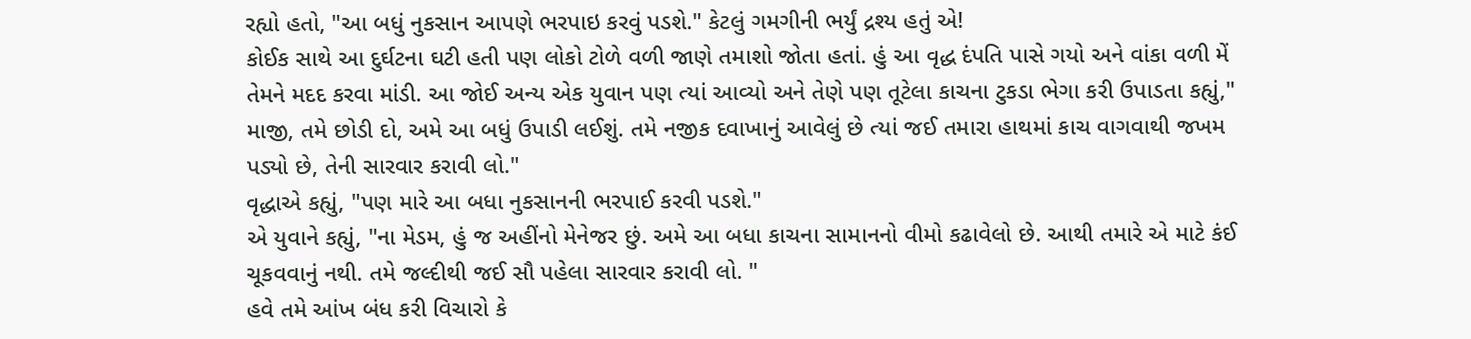રહ્યો હતો, "આ બધું નુકસાન આપણે ભરપાઇ કરવું પડશે." કેટલું ગમગીની ભર્યું દ્રશ્ય હતું એ!
કોઈક સાથે આ દુર્ઘટના ઘટી હતી પણ લોકો ટોળે વળી જાણે તમાશો જોતા હતાં. હું આ વૃદ્ધ દંપતિ પાસે ગયો અને વાંકા વળી મેં તેમને મદદ કરવા માંડી. આ જોઈ અન્ય એક યુવાન પણ ત્યાં આવ્યો અને તેણે પણ તૂટેલા કાચના ટુકડા ભેગા કરી ઉપાડતા કહ્યું," માજી, તમે છોડી દો, અમે આ બધું ઉપાડી લઈશું. તમે નજીક દવાખાનું આવેલું છે ત્યાં જઈ તમારા હાથમાં કાચ વાગવાથી જખમ પડ્યો છે, તેની સારવાર કરાવી લો."
વૃદ્ધાએ કહ્યું, "પણ મારે આ બધા નુકસાનની ભરપાઈ કરવી પડશે."
એ યુવાને કહ્યું, "ના મેડમ, હું જ અહીંનો મેનેજર છું. અમે આ બધા કાચના સામાનનો વીમો કઢાવેલો છે. આથી તમારે એ માટે કંઈ ચૂકવવાનું નથી. તમે જલ્દીથી જઈ સૌ પહેલા સારવાર કરાવી લો. "
હવે તમે આંખ બંધ કરી વિચારો કે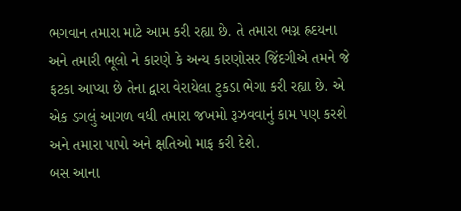ભગવાન તમારા માટે આમ કરી રહ્યા છે. તે તમારા ભગ્ન હ્રદયના અને તમારી ભૂલો ને કારણે કે અન્ય કારણોસર જિંદગીએ તમને જે ફટકા આપ્યા છે તેના દ્વારા વેરાયેલા ટુકડા ભેગા કરી રહ્યા છે. એ એક ડગલું આગળ વધી તમારા જખમો રૂઝવવાનું કામ પણ કરશે અને તમારા પાપો અને ક્ષતિઓ માફ કરી દેશે.
બસ આના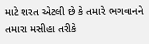માટે શરત એટલી છે કે તમારે ભગવાનને તમારા મસીહા તરીકે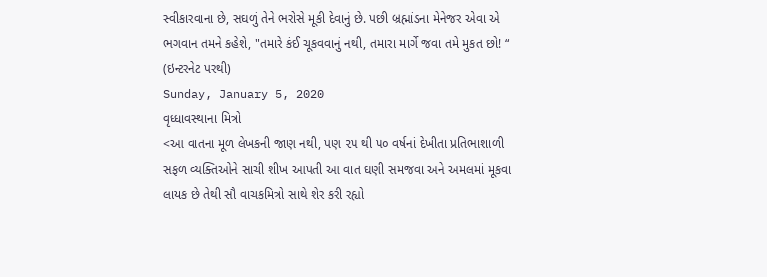સ્વીકારવાના છે, સઘળું તેને ભરોસે મૂકી દેવાનું છે. પછી બ્રહ્માંડના મેનેજર એવા એ ભગવાન તમને કહેશે, "તમારે કંઈ ચૂકવવાનું નથી, તમારા માર્ગે જવા તમે મુકત છો! “
(ઇન્ટરનેટ પરથી)
Sunday, January 5, 2020
વૃધ્ધાવસ્થાના મિત્રો
<આ વાતના મૂળ લેખકની જાણ નથી, પણ ૨૫ થી ૫૦ વર્ષનાં દેખીતા પ્રતિભાશાળી સફળ વ્યક્તિઓને સાચી શીખ આપતી આ વાત ઘણી સમજવા અને અમલમાં મૂકવા લાયક છે તેથી સૌ વાચકમિત્રો સાથે શેર કરી રહ્યો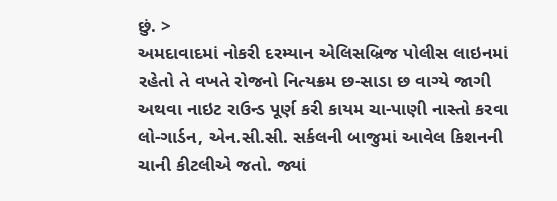છું. >
અમદાવાદમાં નોકરી દરમ્યાન એલિસબ્રિજ પોલીસ લાઇનમાં રહેતો તે વખતે રોજનો નિત્યક્રમ છ-સાડા છ વાગ્યે જાગી અથવા નાઇટ રાઉન્ડ પૂર્ણ કરી કાયમ ચા-પાણી નાસ્તો કરવા લો-ગાર્ડન, એન.સી.સી. સર્કલની બાજુમાં આવેલ કિશનની ચાની કીટલીએ જતો. જ્યાં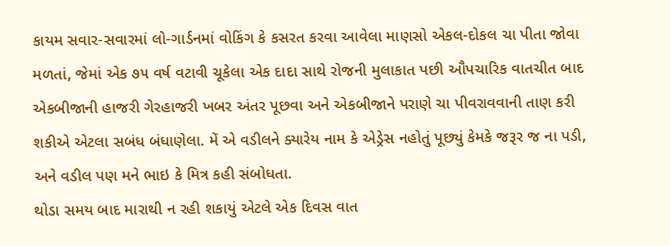કાયમ સવાર-સવારમાં લો-ગાર્ડનમાં વોકિંગ કે કસરત કરવા આવેલા માણસો એકલ-દોકલ ચા પીતા જોવા મળતાં, જેમાં એક ૭૫ વર્ષ વટાવી ચૂકેલા એક દાદા સાથે રોજની મુલાકાત પછી ઔપચારિક વાતચીત બાદ એકબીજાની હાજરી ગેરહાજરી ખબર અંતર પૂછવા અને એકબીજાને પરાણે ચા પીવરાવવાની તાણ કરી શકીએ એટલા સબંધ બંધાણેલા. મેં એ વડીલને ક્યારેય નામ કે એડ્રેસ નહોતું પૂછ્યું કેમકે જરૂર જ ના પડી, અને વડીલ પણ મને ભાઇ કે મિત્ર કહી સંબોધતા.
થોડા સમય બાદ મારાથી ન રહી શકાયું એટલે એક દિવસ વાત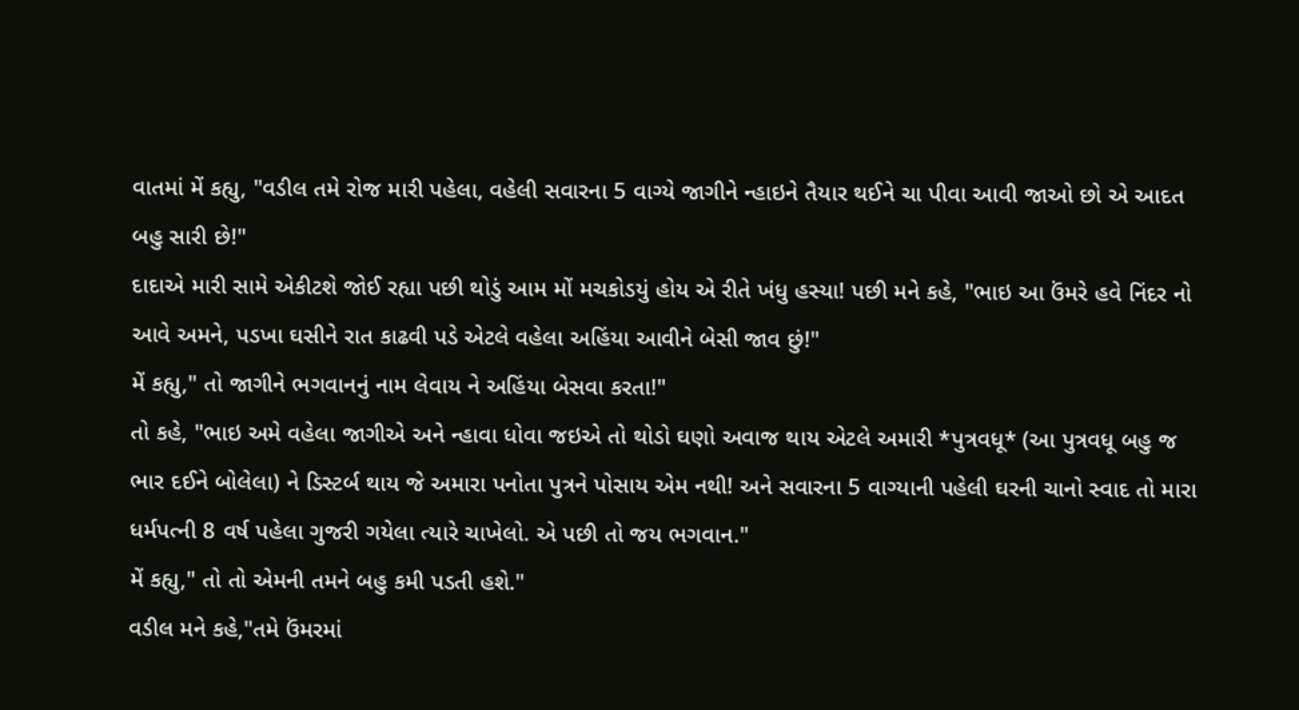વાતમાં મેં કહ્યુ, "વડીલ તમે રોજ મારી પહેલા, વહેલી સવારના 5 વાગ્યે જાગીને ન્હાઇને તૈયાર થઈને ચા પીવા આવી જાઓ છો એ આદત બહુ સારી છે!"
દાદાએ મારી સામે એકીટશે જોઈ રહ્યા પછી થોડું આમ મોં મચકોડયું હોય એ રીતે ખંધુ હસ્યા! પછી મને કહે, "ભાઇ આ ઉંમરે હવે નિંદર નો આવે અમને, પડખા ઘસીને રાત કાઢવી પડે એટલે વહેલા અહિંયા આવીને બેસી જાવ છું!"
મેં કહ્યુ," તો જાગીને ભગવાનનું નામ લેવાય ને અહિંયા બેસવા કરતા!"
તો કહે, "ભાઇ અમે વહેલા જાગીએ અને ન્હાવા ધોવા જઇએ તો થોડો ઘણો અવાજ થાય એટલે અમારી *પુત્રવધૂ* (આ પુત્રવધૂ બહુ જ ભાર દઈને બોલેલા) ને ડિસ્ટર્બ થાય જે અમારા પનોતા પુત્રને પોસાય એમ નથી! અને સવારના 5 વાગ્યાની પહેલી ઘરની ચાનો સ્વાદ તો મારા ધર્મપત્ની 8 વર્ષ પહેલા ગુજરી ગયેલા ત્યારે ચાખેલો. એ પછી તો જય ભગવાન."
મેં કહ્યુ," તો તો એમની તમને બહુ કમી પડતી હશે."
વડીલ મને કહે,"તમે ઉંમરમાં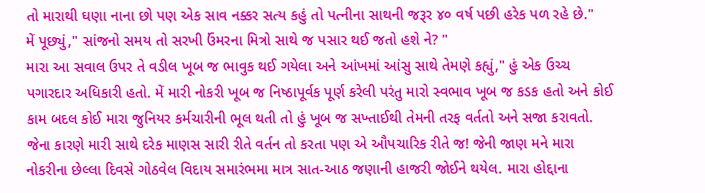તો મારાથી ઘણા નાના છો પણ એક સાવ નક્કર સત્ય કહું તો પત્નીના સાથની જરૂર ૪૦ વર્ષ પછી હરેક પળ રહે છે."
મેં પૂછ્યું," સાંજનો સમય તો સરખી ઉંમરના મિત્રો સાથે જ પસાર થઈ જતો હશે ને? "
મારા આ સવાલ ઉપર તે વડીલ ખૂબ જ ભાવુક થઈ ગયેલા અને આંખમાં આંસુ સાથે તેમણે કહ્યું," હું એક ઉચ્ચ પગારદાર અધિકારી હતો. મેં મારી નોકરી ખૂબ જ નિષ્ઠાપૂર્વક પૂર્ણ કરેલી પરંતુ મારો સ્વભાવ ખૂબ જ કડક હતો અને કોઈ કામ બદલ કોઈ મારા જુનિયર કર્મચારીની ભૂલ થતી તો હું ખૂબ જ સખ્તાઈથી તેમની તરફ વર્તતો અને સજા કરાવતો. જેના કારણે મારી સાથે દરેક માણસ સારી રીતે વર્તન તો કરતા પણ એ ઔપચારિક રીતે જ! જેની જાણ મને મારા નોકરીના છેલ્લા દિવસે ગોઠવેલ વિદાય સમારંભમા માત્ર સાત-આઠ જણાની હાજરી જોઈને થયેલ. મારા હોદ્દાના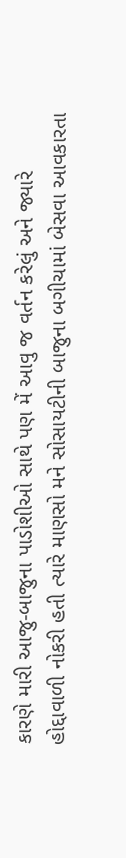કારણે મારી આજુ-બાજુના પાડોશીઓ સાથે પણ મેં આવુ જ વર્તન કરેલું અને જ્યારે હોદ્દાવાળી નોકરી હતી ત્યારે માણસો મને સોસાયટીની બાજુના બગીચામાં બેસવા આવકારતા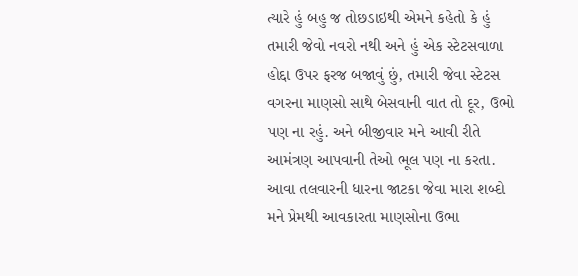ત્યારે હું બહુ જ તોછડાઇથી એમને કહેતો કે હું તમારી જેવો નવરો નથી અને હું એક સ્ટેટસવાળા હોદ્દા ઉપર ફરજ બજાવું છું, તમારી જેવા સ્ટેટસ વગરના માણસો સાથે બેસવાની વાત તો દૂર, ઉભો પણ ના રહું. અને બીજીવાર મને આવી રીતે આમંત્રણ આપવાની તેઓ ભૂલ પણ ના કરતા. આવા તલવારની ધારના જાટકા જેવા મારા શબ્દો મને પ્રેમથી આવકારતા માણસોના ઉભા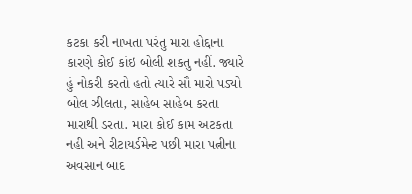કટકા કરી નાખતા પરંતુ મારા હોદ્દાના કારણે કોઈ કાંઇ બોલી શકતુ નહીં. જ્યારે હું નોકરી કરતો હતો ત્યારે સૌ મારો પડ્યો બોલ ઝીલતા, સાહેબ સાહેબ કરતા મારાથી ડરતા. મારા કોઈ કામ અટકતા નહી અને રીટાયર્ડમેન્ટ પછી મારા પત્નીના અવસાન બાદ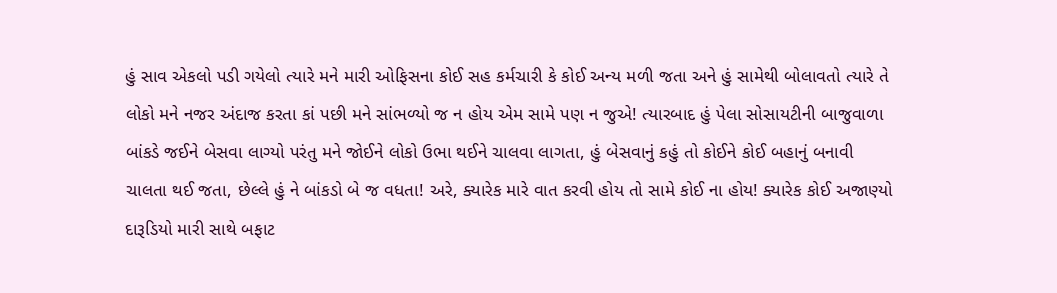હું સાવ એકલો પડી ગયેલો ત્યારે મને મારી ઓફિસના કોઈ સહ કર્મચારી કે કોઈ અન્ય મળી જતા અને હું સામેથી બોલાવતો ત્યારે તે લોકો મને નજર અંદાજ કરતા કાં પછી મને સાંભળ્યો જ ન હોય એમ સામે પણ ન જુએ! ત્યારબાદ હું પેલા સોસાયટીની બાજુવાળા બાંકડે જઈને બેસવા લાગ્યો પરંતુ મને જોઈને લોકો ઉભા થઈને ચાલવા લાગતા, હું બેસવાનું કહું તો કોઈને કોઈ બહાનું બનાવી ચાલતા થઈ જતા, છેલ્લે હું ને બાંકડો બે જ વધતા! અરે, ક્યારેક મારે વાત કરવી હોય તો સામે કોઈ ના હોય! ક્યારેક કોઈ અજાણ્યો દારૂડિયો મારી સાથે બફાટ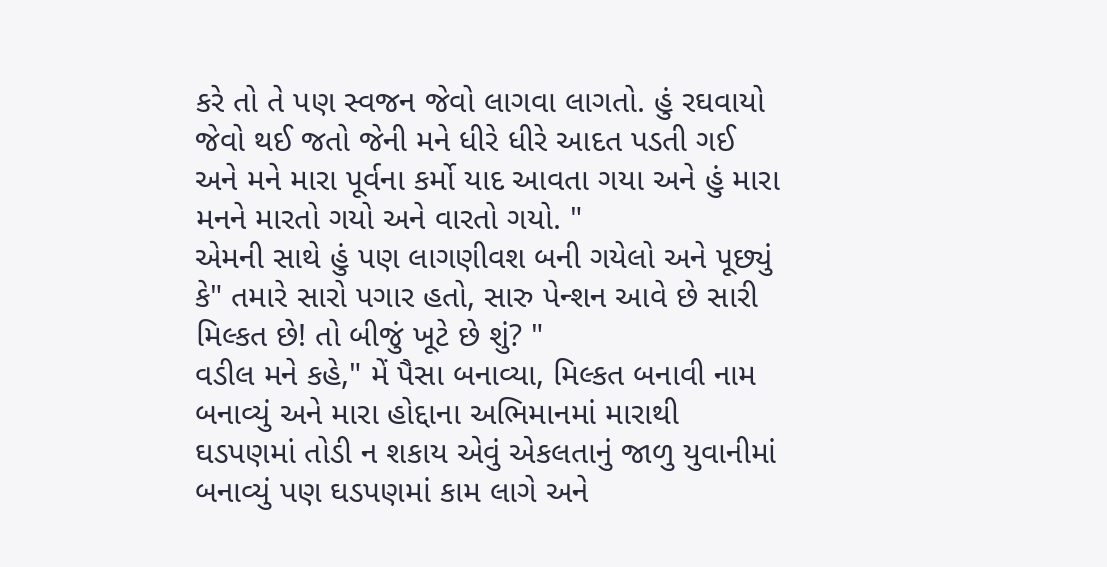કરે તો તે પણ સ્વજન જેવો લાગવા લાગતો. હું રઘવાયો જેવો થઈ જતો જેની મને ધીરે ધીરે આદત પડતી ગઈ અને મને મારા પૂર્વના કર્મો યાદ આવતા ગયા અને હું મારા મનને મારતો ગયો અને વારતો ગયો. "
એમની સાથે હું પણ લાગણીવશ બની ગયેલો અને પૂછ્યું કે" તમારે સારો પગાર હતો, સારુ પેન્શન આવે છે સારી મિલ્કત છે! તો બીજું ખૂટે છે શું? "
વડીલ મને કહે," મેં પૈસા બનાવ્યા, મિલ્કત બનાવી નામ બનાવ્યું અને મારા હોદ્દાના અભિમાનમાં મારાથી ઘડપણમાં તોડી ન શકાય એવું એકલતાનું જાળુ યુવાનીમાં બનાવ્યું પણ ઘડપણમાં કામ લાગે અને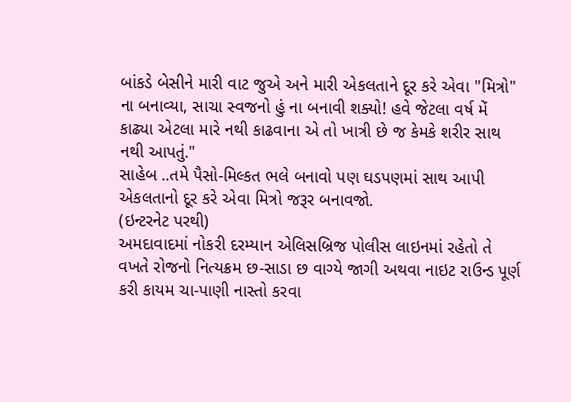બાંકડે બેસીને મારી વાટ જુએ અને મારી એકલતાને દૂર કરે એવા "મિત્રો" ના બનાવ્યા, સાચા સ્વજનો હું ના બનાવી શક્યો! હવે જેટલા વર્ષ મેં કાઢ્યા એટલા મારે નથી કાઢવાના એ તો ખાત્રી છે જ કેમકે શરીર સાથ નથી આપતું."
સાહેબ ..તમે પૈસો-મિલ્કત ભલે બનાવો પણ ઘડપણમાં સાથ આપી એકલતાનો દૂર કરે એવા મિત્રો જરૂર બનાવજો.
(ઇન્ટરનેટ પરથી)
અમદાવાદમાં નોકરી દરમ્યાન એલિસબ્રિજ પોલીસ લાઇનમાં રહેતો તે વખતે રોજનો નિત્યક્રમ છ-સાડા છ વાગ્યે જાગી અથવા નાઇટ રાઉન્ડ પૂર્ણ કરી કાયમ ચા-પાણી નાસ્તો કરવા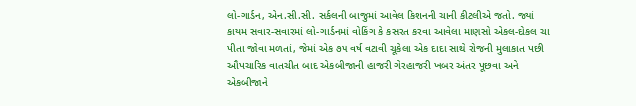લો-ગાર્ડન, એન.સી.સી. સર્કલની બાજુમાં આવેલ કિશનની ચાની કીટલીએ જતો. જ્યાં કાયમ સવાર-સવારમાં લો-ગાર્ડનમાં વોકિંગ કે કસરત કરવા આવેલા માણસો એકલ-દોકલ ચા પીતા જોવા મળતાં, જેમાં એક ૭૫ વર્ષ વટાવી ચૂકેલા એક દાદા સાથે રોજની મુલાકાત પછી ઔપચારિક વાતચીત બાદ એકબીજાની હાજરી ગેરહાજરી ખબર અંતર પૂછવા અને એકબીજાને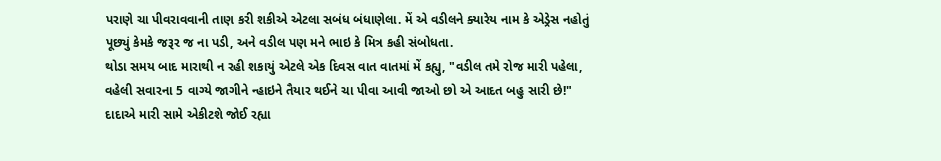પરાણે ચા પીવરાવવાની તાણ કરી શકીએ એટલા સબંધ બંધાણેલા. મેં એ વડીલને ક્યારેય નામ કે એડ્રેસ નહોતું પૂછ્યું કેમકે જરૂર જ ના પડી, અને વડીલ પણ મને ભાઇ કે મિત્ર કહી સંબોધતા.
થોડા સમય બાદ મારાથી ન રહી શકાયું એટલે એક દિવસ વાત વાતમાં મેં કહ્યુ, "વડીલ તમે રોજ મારી પહેલા, વહેલી સવારના 5 વાગ્યે જાગીને ન્હાઇને તૈયાર થઈને ચા પીવા આવી જાઓ છો એ આદત બહુ સારી છે!"
દાદાએ મારી સામે એકીટશે જોઈ રહ્યા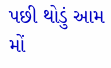પછી થોડું આમ મોં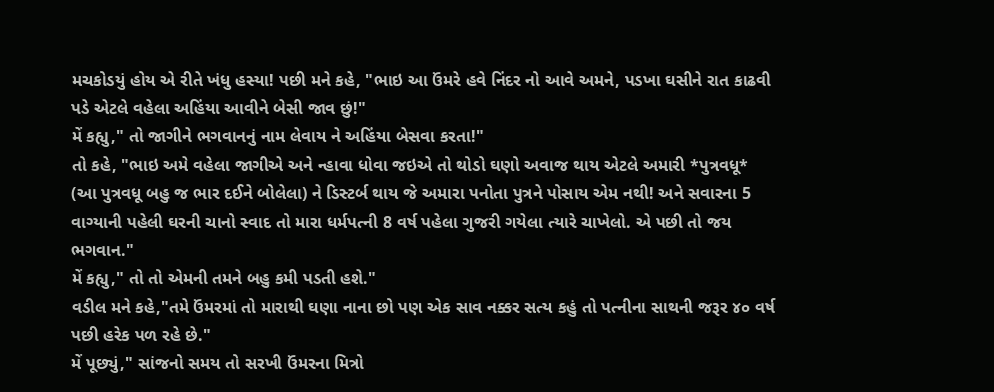મચકોડયું હોય એ રીતે ખંધુ હસ્યા! પછી મને કહે, "ભાઇ આ ઉંમરે હવે નિંદર નો આવે અમને, પડખા ઘસીને રાત કાઢવી પડે એટલે વહેલા અહિંયા આવીને બેસી જાવ છું!"
મેં કહ્યુ," તો જાગીને ભગવાનનું નામ લેવાય ને અહિંયા બેસવા કરતા!"
તો કહે, "ભાઇ અમે વહેલા જાગીએ અને ન્હાવા ધોવા જઇએ તો થોડો ઘણો અવાજ થાય એટલે અમારી *પુત્રવધૂ* (આ પુત્રવધૂ બહુ જ ભાર દઈને બોલેલા) ને ડિસ્ટર્બ થાય જે અમારા પનોતા પુત્રને પોસાય એમ નથી! અને સવારના 5 વાગ્યાની પહેલી ઘરની ચાનો સ્વાદ તો મારા ધર્મપત્ની 8 વર્ષ પહેલા ગુજરી ગયેલા ત્યારે ચાખેલો. એ પછી તો જય ભગવાન."
મેં કહ્યુ," તો તો એમની તમને બહુ કમી પડતી હશે."
વડીલ મને કહે,"તમે ઉંમરમાં તો મારાથી ઘણા નાના છો પણ એક સાવ નક્કર સત્ય કહું તો પત્નીના સાથની જરૂર ૪૦ વર્ષ પછી હરેક પળ રહે છે."
મેં પૂછ્યું," સાંજનો સમય તો સરખી ઉંમરના મિત્રો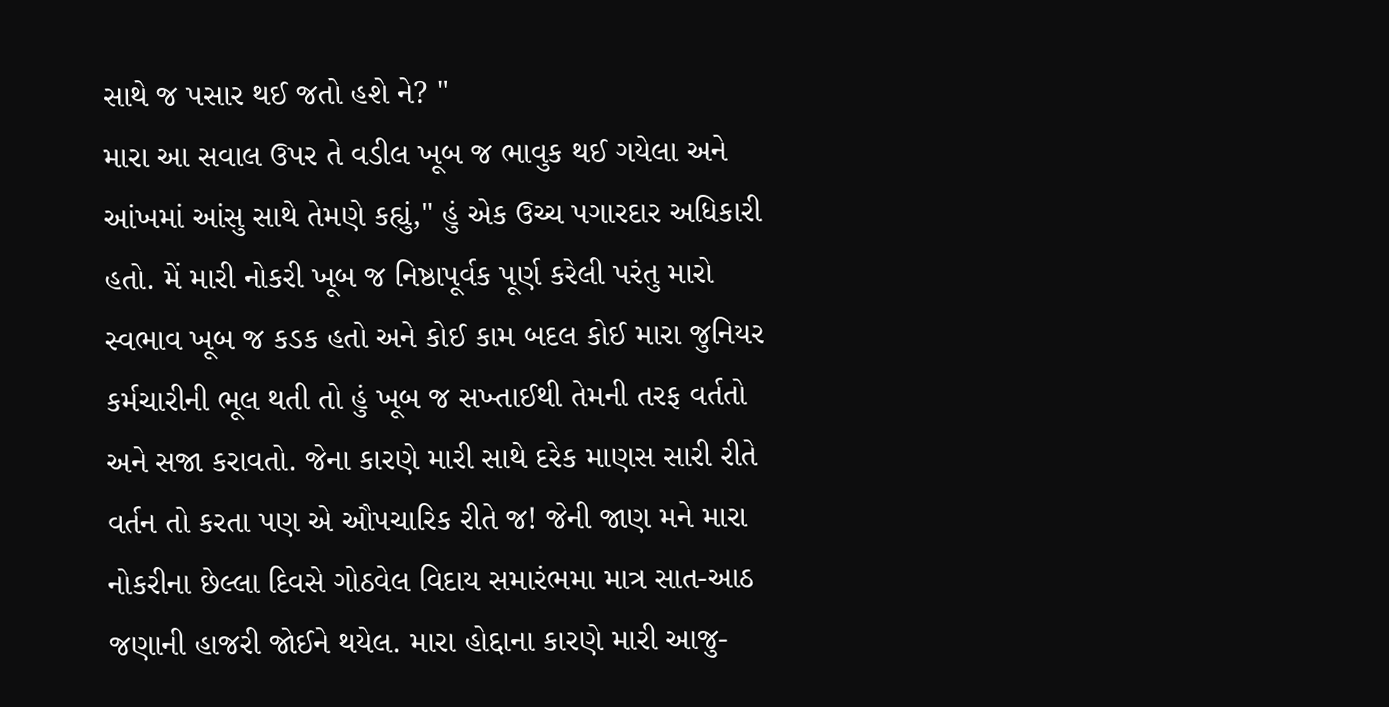સાથે જ પસાર થઈ જતો હશે ને? "
મારા આ સવાલ ઉપર તે વડીલ ખૂબ જ ભાવુક થઈ ગયેલા અને આંખમાં આંસુ સાથે તેમણે કહ્યું," હું એક ઉચ્ચ પગારદાર અધિકારી હતો. મેં મારી નોકરી ખૂબ જ નિષ્ઠાપૂર્વક પૂર્ણ કરેલી પરંતુ મારો સ્વભાવ ખૂબ જ કડક હતો અને કોઈ કામ બદલ કોઈ મારા જુનિયર કર્મચારીની ભૂલ થતી તો હું ખૂબ જ સખ્તાઈથી તેમની તરફ વર્તતો અને સજા કરાવતો. જેના કારણે મારી સાથે દરેક માણસ સારી રીતે વર્તન તો કરતા પણ એ ઔપચારિક રીતે જ! જેની જાણ મને મારા નોકરીના છેલ્લા દિવસે ગોઠવેલ વિદાય સમારંભમા માત્ર સાત-આઠ જણાની હાજરી જોઈને થયેલ. મારા હોદ્દાના કારણે મારી આજુ-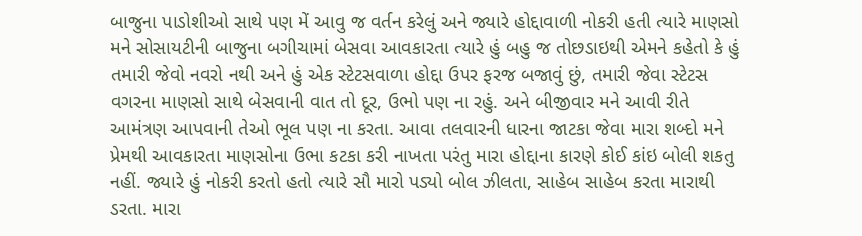બાજુના પાડોશીઓ સાથે પણ મેં આવુ જ વર્તન કરેલું અને જ્યારે હોદ્દાવાળી નોકરી હતી ત્યારે માણસો મને સોસાયટીની બાજુના બગીચામાં બેસવા આવકારતા ત્યારે હું બહુ જ તોછડાઇથી એમને કહેતો કે હું તમારી જેવો નવરો નથી અને હું એક સ્ટેટસવાળા હોદ્દા ઉપર ફરજ બજાવું છું, તમારી જેવા સ્ટેટસ વગરના માણસો સાથે બેસવાની વાત તો દૂર, ઉભો પણ ના રહું. અને બીજીવાર મને આવી રીતે આમંત્રણ આપવાની તેઓ ભૂલ પણ ના કરતા. આવા તલવારની ધારના જાટકા જેવા મારા શબ્દો મને પ્રેમથી આવકારતા માણસોના ઉભા કટકા કરી નાખતા પરંતુ મારા હોદ્દાના કારણે કોઈ કાંઇ બોલી શકતુ નહીં. જ્યારે હું નોકરી કરતો હતો ત્યારે સૌ મારો પડ્યો બોલ ઝીલતા, સાહેબ સાહેબ કરતા મારાથી ડરતા. મારા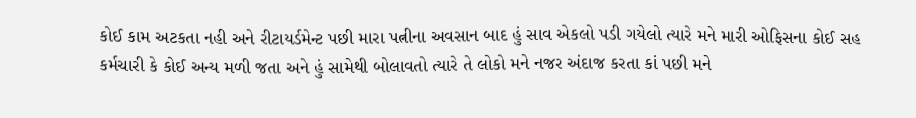કોઈ કામ અટકતા નહી અને રીટાયર્ડમેન્ટ પછી મારા પત્નીના અવસાન બાદ હું સાવ એકલો પડી ગયેલો ત્યારે મને મારી ઓફિસના કોઈ સહ કર્મચારી કે કોઈ અન્ય મળી જતા અને હું સામેથી બોલાવતો ત્યારે તે લોકો મને નજર અંદાજ કરતા કાં પછી મને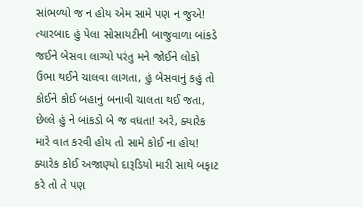સાંભળ્યો જ ન હોય એમ સામે પણ ન જુએ! ત્યારબાદ હું પેલા સોસાયટીની બાજુવાળા બાંકડે જઈને બેસવા લાગ્યો પરંતુ મને જોઈને લોકો ઉભા થઈને ચાલવા લાગતા, હું બેસવાનું કહું તો કોઈને કોઈ બહાનું બનાવી ચાલતા થઈ જતા, છેલ્લે હું ને બાંકડો બે જ વધતા! અરે, ક્યારેક મારે વાત કરવી હોય તો સામે કોઈ ના હોય! ક્યારેક કોઈ અજાણ્યો દારૂડિયો મારી સાથે બફાટ કરે તો તે પણ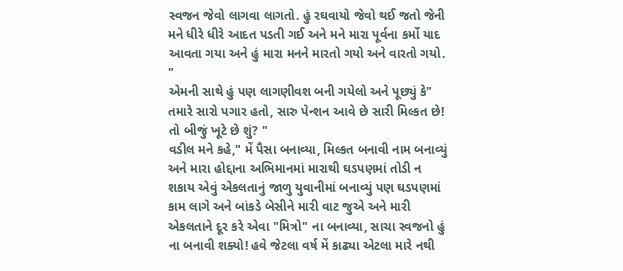સ્વજન જેવો લાગવા લાગતો. હું રઘવાયો જેવો થઈ જતો જેની મને ધીરે ધીરે આદત પડતી ગઈ અને મને મારા પૂર્વના કર્મો યાદ આવતા ગયા અને હું મારા મનને મારતો ગયો અને વારતો ગયો. "
એમની સાથે હું પણ લાગણીવશ બની ગયેલો અને પૂછ્યું કે" તમારે સારો પગાર હતો, સારુ પેન્શન આવે છે સારી મિલ્કત છે! તો બીજું ખૂટે છે શું? "
વડીલ મને કહે," મેં પૈસા બનાવ્યા, મિલ્કત બનાવી નામ બનાવ્યું અને મારા હોદ્દાના અભિમાનમાં મારાથી ઘડપણમાં તોડી ન શકાય એવું એકલતાનું જાળુ યુવાનીમાં બનાવ્યું પણ ઘડપણમાં કામ લાગે અને બાંકડે બેસીને મારી વાટ જુએ અને મારી એકલતાને દૂર કરે એવા "મિત્રો" ના બનાવ્યા, સાચા સ્વજનો હું ના બનાવી શક્યો! હવે જેટલા વર્ષ મેં કાઢ્યા એટલા મારે નથી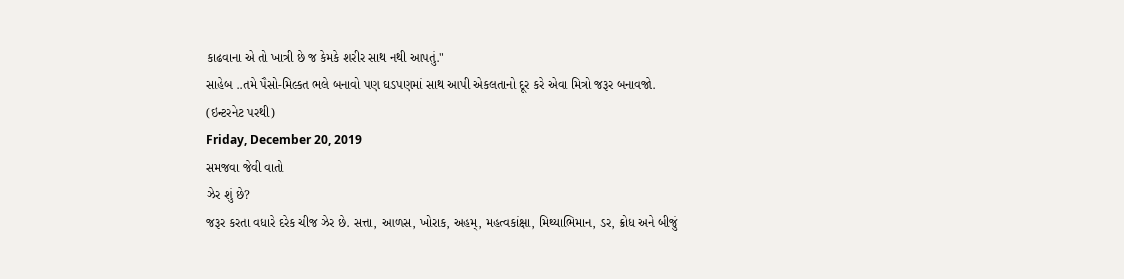કાઢવાના એ તો ખાત્રી છે જ કેમકે શરીર સાથ નથી આપતું."
સાહેબ ..તમે પૈસો-મિલ્કત ભલે બનાવો પણ ઘડપણમાં સાથ આપી એકલતાનો દૂર કરે એવા મિત્રો જરૂર બનાવજો.
(ઇન્ટરનેટ પરથી)
Friday, December 20, 2019
સમજવા જેવી વાતો
ઝેર શું છે?
જરૂર કરતા વધારે દરેક ચીજ ઝેર છે. સત્તા, આળસ, ખોરાક, અહમ્, મહત્વકાંક્ષા, મિથ્યાભિમાન, ડર, ક્રોધ અને બીજું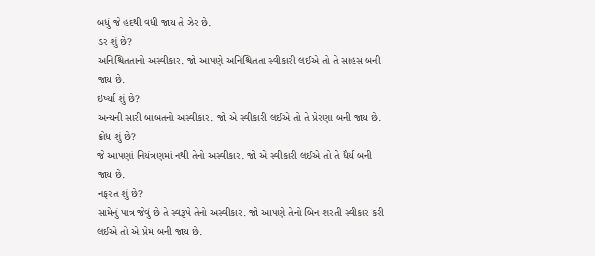બધું જે હદથી વધી જાય તે ઝેર છે.
ડર શું છે?
અનિશ્ચિતતાનો અસ્વીકાર. જો આપણે અનિશ્ચિતતા સ્વીકારી લઈએ તો તે સાહસ બની જાય છે.
ઇર્ષ્યા શું છે?
અન્યની સારી બાબતનો અસ્વીકાર. જો એ સ્વીકારી લઈએ તો તે પ્રેરણા બની જાય છે.
ક્રોધ શું છે?
જે આપણાં નિયંત્રણમાં નથી તેનો અસ્વીકાર. જો એ સ્વીકારી લઈએ તો તે ધૈર્ય બની જાય છે.
નફરત શું છે?
સામેનું પાત્ર જેવું છે તે સ્વરૂપે તેનો અસ્વીકાર. જો આપણે તેનો બિન શરતી સ્વીકાર કરી લઈએ તો એ પ્રેમ બની જાય છે.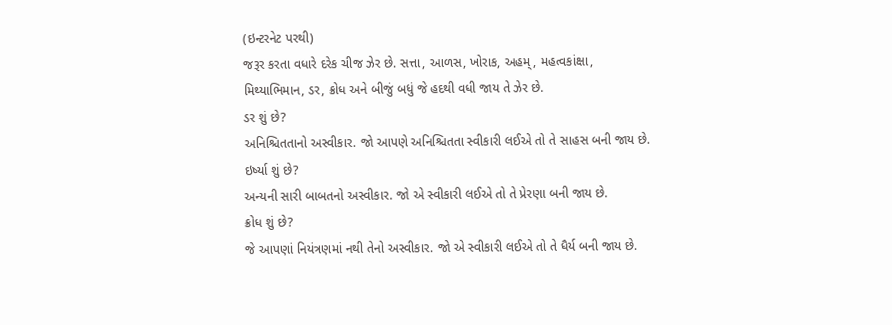(ઇન્ટરનેટ પરથી)
જરૂર કરતા વધારે દરેક ચીજ ઝેર છે. સત્તા, આળસ, ખોરાક, અહમ્, મહત્વકાંક્ષા, મિથ્યાભિમાન, ડર, ક્રોધ અને બીજું બધું જે હદથી વધી જાય તે ઝેર છે.
ડર શું છે?
અનિશ્ચિતતાનો અસ્વીકાર. જો આપણે અનિશ્ચિતતા સ્વીકારી લઈએ તો તે સાહસ બની જાય છે.
ઇર્ષ્યા શું છે?
અન્યની સારી બાબતનો અસ્વીકાર. જો એ સ્વીકારી લઈએ તો તે પ્રેરણા બની જાય છે.
ક્રોધ શું છે?
જે આપણાં નિયંત્રણમાં નથી તેનો અસ્વીકાર. જો એ સ્વીકારી લઈએ તો તે ધૈર્ય બની જાય છે.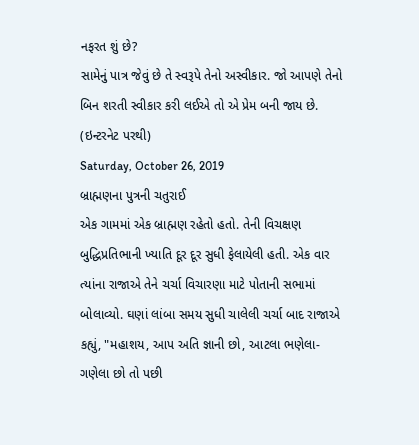નફરત શું છે?
સામેનું પાત્ર જેવું છે તે સ્વરૂપે તેનો અસ્વીકાર. જો આપણે તેનો બિન શરતી સ્વીકાર કરી લઈએ તો એ પ્રેમ બની જાય છે.
(ઇન્ટરનેટ પરથી)
Saturday, October 26, 2019
બ્રાહ્મણના પુત્રની ચતુરાઈ
એક ગામમાં એક બ્રાહ્મણ રહેતો હતો. તેની વિચક્ષણ બુદ્ધિપ્રતિભાની ખ્યાતિ દૂર દૂર સુધી ફેલાયેલી હતી. એક વાર ત્યાંના રાજાએ તેને ચર્ચા વિચારણા માટે પોતાની સભામાં બોલાવ્યો. ઘણાં લાંબા સમય સુધી ચાલેલી ચર્ચા બાદ રાજાએ કહ્યું, "મહાશય, આપ અતિ જ્ઞાની છો, આટલા ભણેલા-ગણેલા છો તો પછી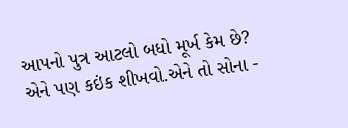આપનો પુત્ર આટલો બધો મૂર્ખ કેમ છે? એને પણ કઇંક શીખવો.એને તો સોના -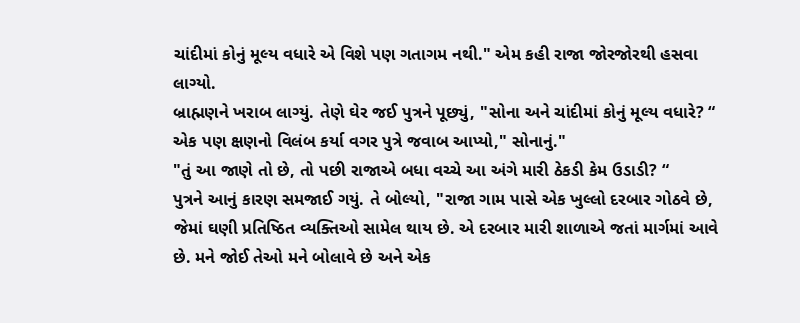ચાંદીમાં કોનું મૂલ્ય વધારે એ વિશે પણ ગતાગમ નથી." એમ કહી રાજા જોરજોરથી હસવા લાગ્યો.
બ્રાહ્મણને ખરાબ લાગ્યું. તેણે ઘેર જઈ પુત્રને પૂછ્યું, "સોના અને ચાંદીમાં કોનું મૂલ્ય વધારે? “
એક પણ ક્ષણનો વિલંબ કર્યા વગર પુત્રે જવાબ આપ્યો," સોનાનું."
"તું આ જાણે તો છે, તો પછી રાજાએ બધા વચ્ચે આ અંગે મારી ઠેકડી કેમ ઉડાડી? “
પુત્રને આનું કારણ સમજાઈ ગયું. તે બોલ્યો, "રાજા ગામ પાસે એક ખુલ્લો દરબાર ગોઠવે છે, જેમાં ઘણી પ્રતિષ્ઠિત વ્યક્તિઓ સામેલ થાય છે. એ દરબાર મારી શાળાએ જતાં માર્ગમાં આવે છે. મને જોઈ તેઓ મને બોલાવે છે અને એક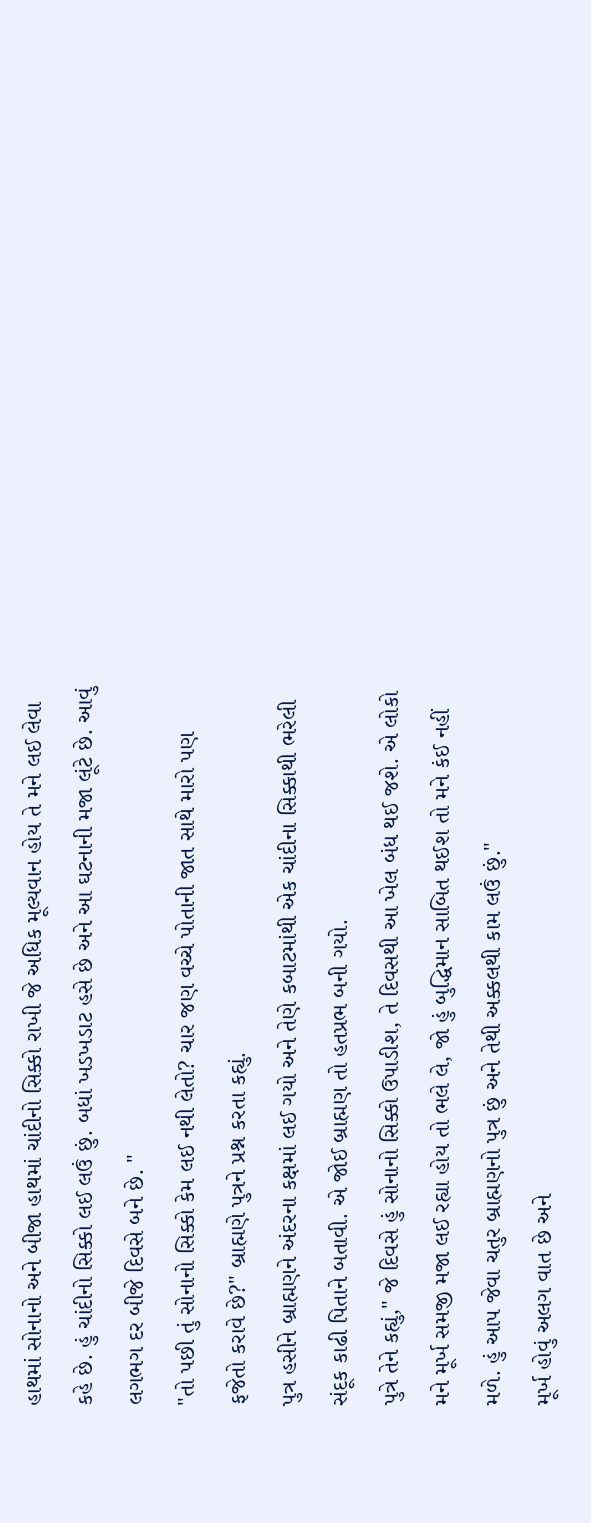હાથમાં સોનાનો અને બીજા હાથમાં ચાંદીનો સિક્કો રાખી જે અધિક મૂલ્યવાન હોય તે મને લઈ લેવા કહે છે. હું ચાંદીનો સિક્કો લઈ લઉં છું. બધાં ખડખડાટ હસે છે અને આ ઘટનાની મજા લૂંટે છે. આવું લગભગ દર બીજે દિવસે બને છે. "
"તો પછી તું સોનાનો સિક્કો કેમ લઈ નથી લેતો? ચાર જણ વચ્ચે પોતાની જાત સાથે મારો પણ ફજેતો કરાવે છે?" બ્રાહ્મણે પુત્રને પ્રશ્ન કરતા કહ્યું.
પુત્ર હસીને બ્રાહ્મણને અંદરના કક્ષમાં લઈ ગયો અને તેણે કબાટમાંથી એક ચાંદીના સિક્કાથી ભરેલી સંદૂક કાઢી પિતાને બતાવી. એ જોઈ બ્રાહ્મણ તો હતપ્રભ બની ગયો.
પુત્રે તેને કહ્યું," જે દિવસે હું સોનાનો સિક્કો ઉપાડીશ, તે દિવસથી આ ખેલ બંધ થઈ જશે. એ લોકો મને મૂર્ખ સમજી મજા લઈ રહ્યા હોય તો ભલે લે, જો હું બુદ્ધિમાન સાબિત થઈશ તો મને કંઈ નહીં મળે. હું આપ જેવા ચતુર બ્રાહ્મણનો પુત્ર છું અને તેથી અક્કલથી કામ લઉં છું."
મૂર્ખ હોવું અલગ વાત છે અને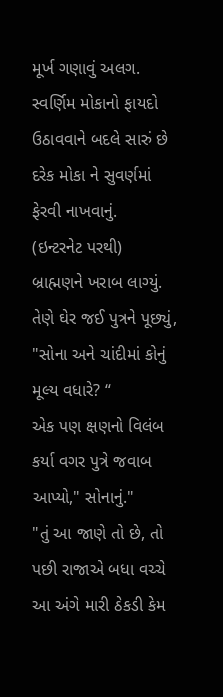મૂર્ખ ગણાવું અલગ.
સ્વર્ણિમ મોકાનો ફાયદો ઉઠાવવાને બદલે સારું છે દરેક મોકા ને સુવર્ણમાં ફેરવી નાખવાનું.
(ઇન્ટરનેટ પરથી)
બ્રાહ્મણને ખરાબ લાગ્યું. તેણે ઘેર જઈ પુત્રને પૂછ્યું, "સોના અને ચાંદીમાં કોનું મૂલ્ય વધારે? “
એક પણ ક્ષણનો વિલંબ કર્યા વગર પુત્રે જવાબ આપ્યો," સોનાનું."
"તું આ જાણે તો છે, તો પછી રાજાએ બધા વચ્ચે આ અંગે મારી ઠેકડી કેમ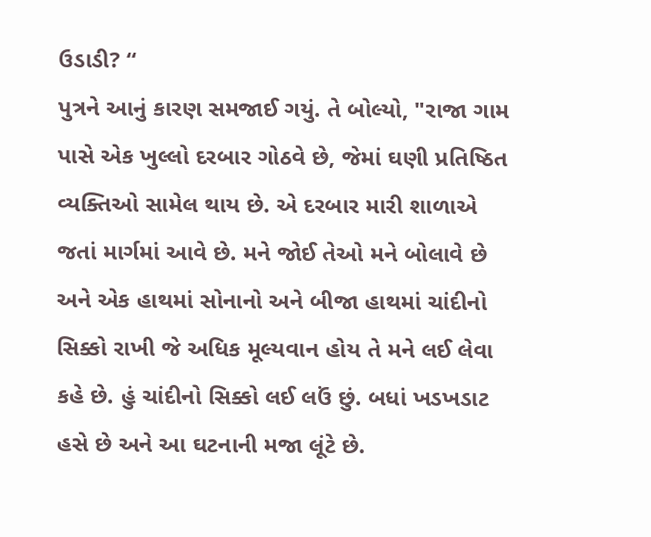ઉડાડી? “
પુત્રને આનું કારણ સમજાઈ ગયું. તે બોલ્યો, "રાજા ગામ પાસે એક ખુલ્લો દરબાર ગોઠવે છે, જેમાં ઘણી પ્રતિષ્ઠિત વ્યક્તિઓ સામેલ થાય છે. એ દરબાર મારી શાળાએ જતાં માર્ગમાં આવે છે. મને જોઈ તેઓ મને બોલાવે છે અને એક હાથમાં સોનાનો અને બીજા હાથમાં ચાંદીનો સિક્કો રાખી જે અધિક મૂલ્યવાન હોય તે મને લઈ લેવા કહે છે. હું ચાંદીનો સિક્કો લઈ લઉં છું. બધાં ખડખડાટ હસે છે અને આ ઘટનાની મજા લૂંટે છે.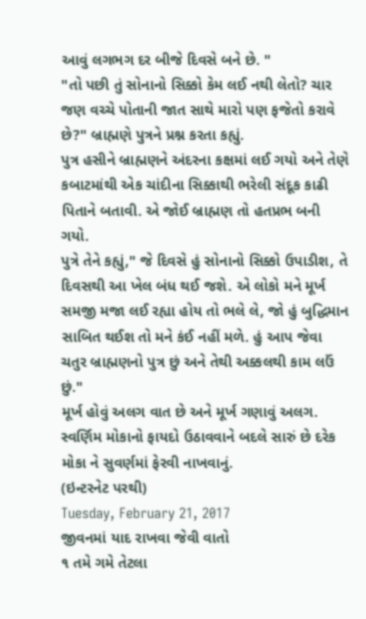આવું લગભગ દર બીજે દિવસે બને છે. "
"તો પછી તું સોનાનો સિક્કો કેમ લઈ નથી લેતો? ચાર જણ વચ્ચે પોતાની જાત સાથે મારો પણ ફજેતો કરાવે છે?" બ્રાહ્મણે પુત્રને પ્રશ્ન કરતા કહ્યું.
પુત્ર હસીને બ્રાહ્મણને અંદરના કક્ષમાં લઈ ગયો અને તેણે કબાટમાંથી એક ચાંદીના સિક્કાથી ભરેલી સંદૂક કાઢી પિતાને બતાવી. એ જોઈ બ્રાહ્મણ તો હતપ્રભ બની ગયો.
પુત્રે તેને કહ્યું," જે દિવસે હું સોનાનો સિક્કો ઉપાડીશ, તે દિવસથી આ ખેલ બંધ થઈ જશે. એ લોકો મને મૂર્ખ સમજી મજા લઈ રહ્યા હોય તો ભલે લે, જો હું બુદ્ધિમાન સાબિત થઈશ તો મને કંઈ નહીં મળે. હું આપ જેવા ચતુર બ્રાહ્મણનો પુત્ર છું અને તેથી અક્કલથી કામ લઉં છું."
મૂર્ખ હોવું અલગ વાત છે અને મૂર્ખ ગણાવું અલગ.
સ્વર્ણિમ મોકાનો ફાયદો ઉઠાવવાને બદલે સારું છે દરેક મોકા ને સુવર્ણમાં ફેરવી નાખવાનું.
(ઇન્ટરનેટ પરથી)
Tuesday, February 21, 2017
જીવનમાં યાદ રાખવા જેવી વાતો
૧ તમે ગમે તેટલા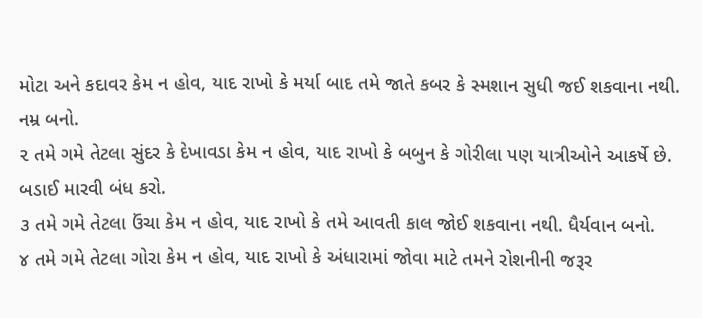મોટા અને કદાવર કેમ ન હોવ, યાદ રાખો કે મર્યા બાદ તમે જાતે કબર કે સ્મશાન સુધી જઈ શકવાના નથી. નમ્ર બનો.
૨ તમે ગમે તેટલા સુંદર કે દેખાવડા કેમ ન હોવ, યાદ રાખો કે બબુન કે ગોરીલા પણ યાત્રીઓને આકર્ષે છે. બડાઈ મારવી બંધ કરો.
૩ તમે ગમે તેટલા ઉંચા કેમ ન હોવ, યાદ રાખો કે તમે આવતી કાલ જોઈ શકવાના નથી. ધૈર્યવાન બનો.
૪ તમે ગમે તેટલા ગોરા કેમ ન હોવ, યાદ રાખો કે અંધારામાં જોવા માટે તમને રોશનીની જરૂર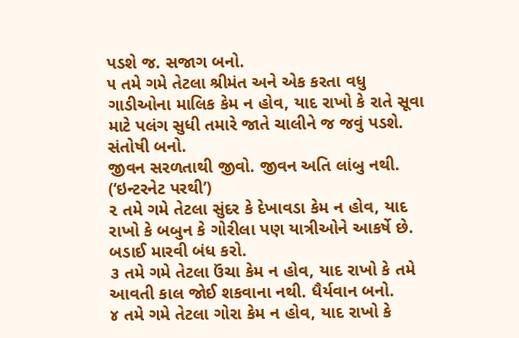પડશે જ. સજાગ બનો.
૫ તમે ગમે તેટલા શ્રીમંત અને એક કરતા વધુ ગાડીઓના માલિક કેમ ન હોવ, યાદ રાખો કે રાતે સૂવા માટે પલંગ સુધી તમારે જાતે ચાલીને જ જવું પડશે. સંતોષી બનો.
જીવન સરળતાથી જીવો. જીવન અતિ લાંબુ નથી.
(‘ઇન્ટરનેટ પરથી’)
૨ તમે ગમે તેટલા સુંદર કે દેખાવડા કેમ ન હોવ, યાદ રાખો કે બબુન કે ગોરીલા પણ યાત્રીઓને આકર્ષે છે. બડાઈ મારવી બંધ કરો.
૩ તમે ગમે તેટલા ઉંચા કેમ ન હોવ, યાદ રાખો કે તમે આવતી કાલ જોઈ શકવાના નથી. ધૈર્યવાન બનો.
૪ તમે ગમે તેટલા ગોરા કેમ ન હોવ, યાદ રાખો કે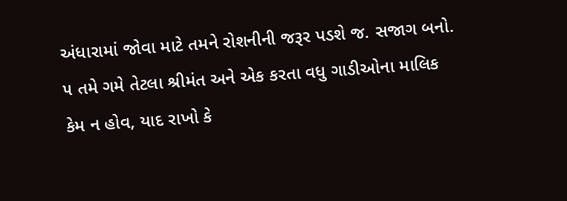અંધારામાં જોવા માટે તમને રોશનીની જરૂર પડશે જ. સજાગ બનો.
૫ તમે ગમે તેટલા શ્રીમંત અને એક કરતા વધુ ગાડીઓના માલિક કેમ ન હોવ, યાદ રાખો કે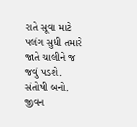રાતે સૂવા માટે પલંગ સુધી તમારે જાતે ચાલીને જ જવું પડશે. સંતોષી બનો.
જીવન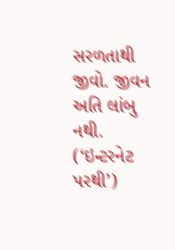સરળતાથી જીવો. જીવન અતિ લાંબુ નથી.
(‘ઇન્ટરનેટ પરથી’)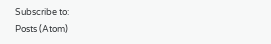Subscribe to:
Posts (Atom)